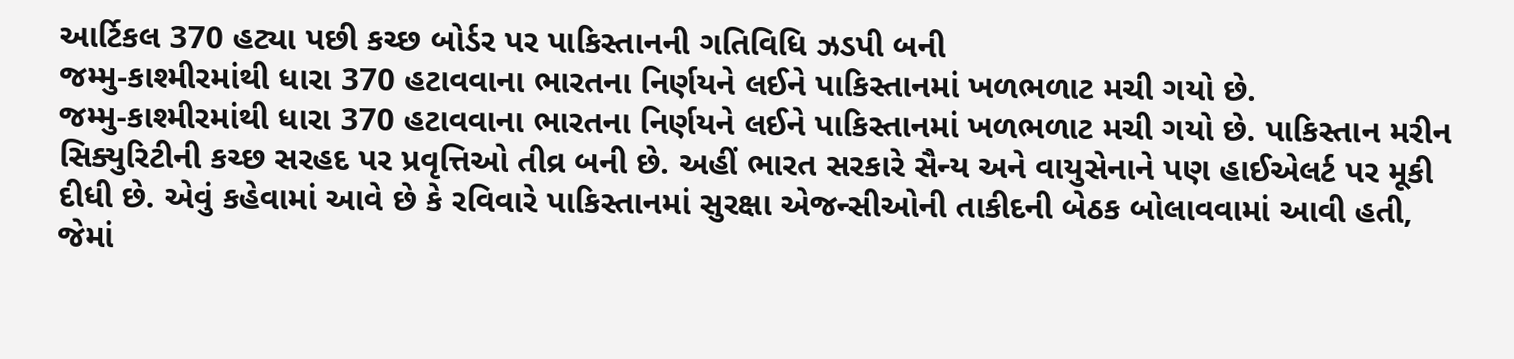આર્ટિકલ 370 હટ્યા પછી કચ્છ બોર્ડર પર પાકિસ્તાનની ગતિવિધિ ઝડપી બની
જમ્મુ-કાશ્મીરમાંથી ધારા 370 હટાવવાના ભારતના નિર્ણયને લઈને પાકિસ્તાનમાં ખળભળાટ મચી ગયો છે.
જમ્મુ-કાશ્મીરમાંથી ધારા 370 હટાવવાના ભારતના નિર્ણયને લઈને પાકિસ્તાનમાં ખળભળાટ મચી ગયો છે. પાકિસ્તાન મરીન સિક્યુરિટીની કચ્છ સરહદ પર પ્રવૃત્તિઓ તીવ્ર બની છે. અહીં ભારત સરકારે સૈન્ય અને વાયુસેનાને પણ હાઈએલર્ટ પર મૂકી દીધી છે. એવું કહેવામાં આવે છે કે રવિવારે પાકિસ્તાનમાં સુરક્ષા એજન્સીઓની તાકીદની બેઠક બોલાવવામાં આવી હતી, જેમાં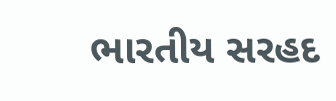ભારતીય સરહદ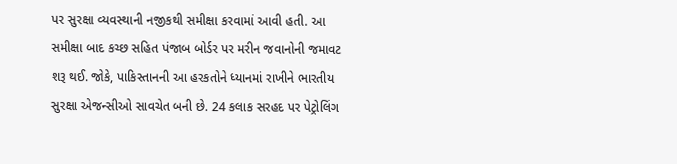પર સુરક્ષા વ્યવસ્થાની નજીકથી સમીક્ષા કરવામાં આવી હતી. આ સમીક્ષા બાદ કચ્છ સહિત પંજાબ બોર્ડર પર મરીન જવાનોની જમાવટ શરૂ થઈ. જોકે, પાકિસ્તાનની આ હરકતોને ધ્યાનમાં રાખીને ભારતીય સુરક્ષા એજન્સીઓ સાવચેત બની છે. 24 કલાક સરહદ પર પેટ્રોલિંગ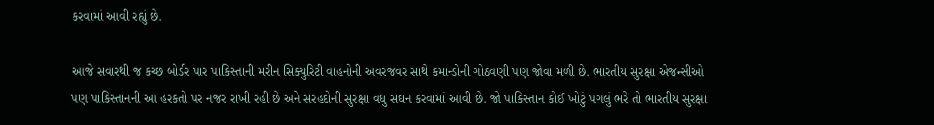કરવામાં આવી રહ્યું છે.

આજે સવારથી જ કચ્છ બોર્ડર પાર પાકિસ્તાની મરીન સિક્યુરિટી વાહનોની અવરજવર સાથે કમાન્ડોની ગોઠવણી પણ જોવા મળી છે. ભારતીય સુરક્ષા એજન્સીઓ પણ પાકિસ્તાનની આ હરકતો પર નજર રાખી રહી છે અને સરહદોની સુરક્ષા વધુ સઘન કરવામાં આવી છે. જો પાકિસ્તાન કોઈ ખોટું પગલું ભરે તો ભારતીય સુરક્ષા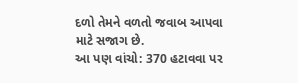દળો તેમને વળતો જવાબ આપવા માટે સજાગ છે.
આ પણ વાંચો: 370 હટાવવા પર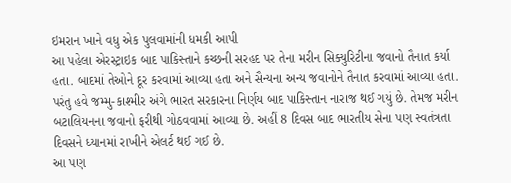ઇમરાન ખાને વધુ એક પુલવામાંની ધમકી આપી
આ પહેલા એરસ્ટ્રાઇક બાદ પાકિસ્તાને કચ્છની સરહદ પર તેના મરીન સિક્યુરિટીના જવાનો તૈનાત કર્યા હતા. બાદમાં તેઓને દૂર કરવામાં આવ્યા હતા અને સૈન્યના અન્ય જવાનોને તૈનાત કરવામાં આવ્યા હતા. પરંતુ હવે જમ્મુ-કાશ્મીર અંગે ભારત સરકારના નિર્ણય બાદ પાકિસ્તાન નારાજ થઈ ગયું છે. તેમજ મરીન બટાલિયનના જવાનો ફરીથી ગોઠવવામાં આવ્યા છે. અહીં 8 દિવસ બાદ ભારતીય સેના પણ સ્વતંત્રતા દિવસને ધ્યાનમાં રાખીને એલર્ટ થઈ ગઈ છે.
આ પણ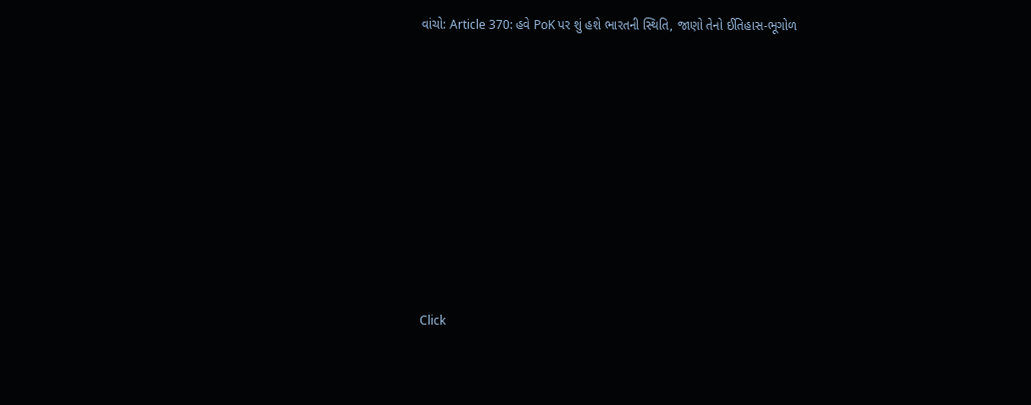વાંચો: Article 370: હવે PoK પર શું હશે ભારતની સ્થિતિ, જાણો તેનો ઈતિહાસ-ભૂગોળ












Click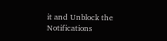it and Unblock the Notifications